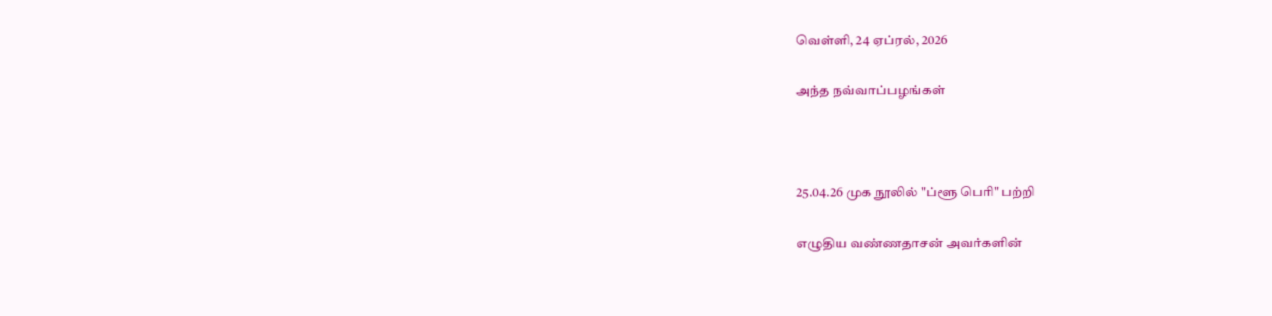வெள்ளி, 24 ஏப்ரல், 2026

அந்த நவ்வாப்பழங்கள்



25.04.26 முக நூலில் "ப்ளூ பெரி" பற்றி

எழுதிய வண்ணதாசன் அவர்களின்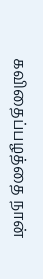கவிதைப்பழத்தை நான்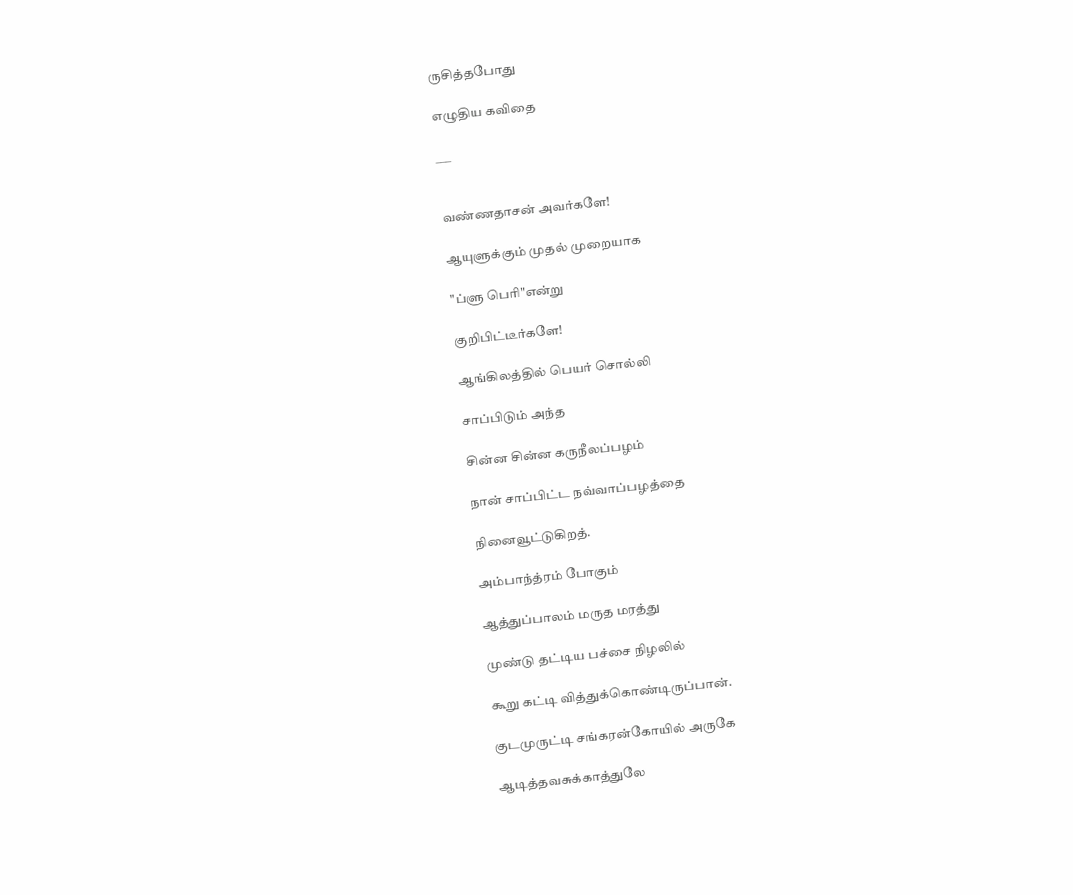ருசித்தபோது

எழுதிய கவிதை

___


வண்ணதாசன் அவர்களே!

ஆயுளுக்கும் முதல் முறையாக‌

"ப்ளு பெரி"என்று

குறிபிட்டீர்களே!

ஆங்கிலத்தில் பெயர் சொல்லி

சாப்பிடும் அந்த

சின்ன சின்ன கருநீலப்பழம்

நான் சாப்பிட்ட நவ்வாப்பழத்தை

நினைவூட்டுகிறத்.

அம்பாந்த்ரம் போகும்

ஆத்துப்பாலம் மருத மரத்து

முண்டு தட்டிய பச்சை நிழலில்

கூறு கட்டி வித்துக்கொண்டிருப்பான்.

குடமுருட்டி சங்கரன்கோயில் அருகே

ஆடித்தவசுக்காத்துலே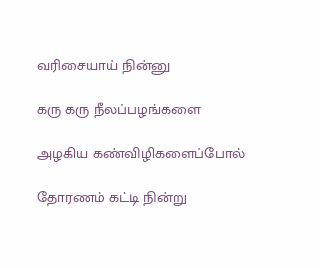வரிசையாய் நின்னு

கரு கரு நீலப்பழங்களை

அழகிய கண்விழிகளைப்போல்

தோரணம் கட்டி நின்று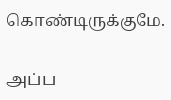கொண்டிருக்குமே.

அப்ப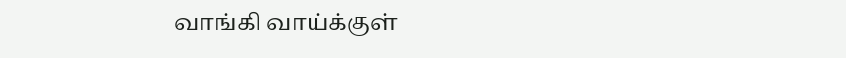வாங்கி வாய்க்குள்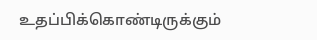உதப்பிக்கொண்டிருக்கும்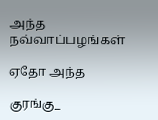அந்த நவ்வாப்பழங்கள்

ஏதோ அந்த

குரங்கு‍_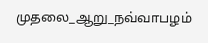முதலை_ஆறு_ந‌வ்வாபழம்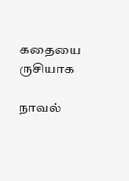கதையை ருசியாக

நாவல்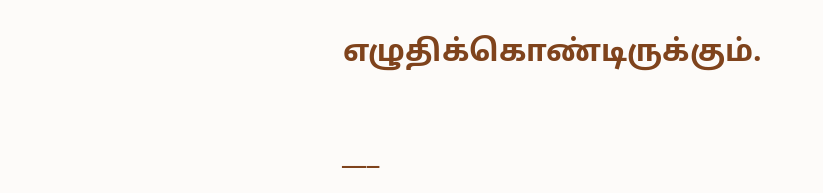எழுதிக்கொண்டிருக்கும்.

___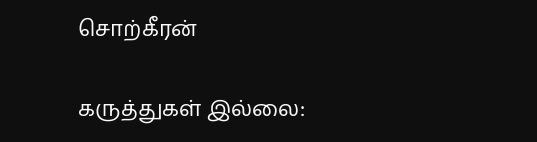சொற்கீரன்

கருத்துகள் இல்லை: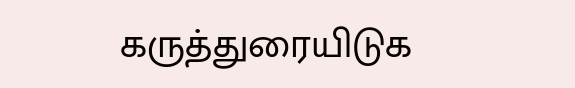கருத்துரையிடுக